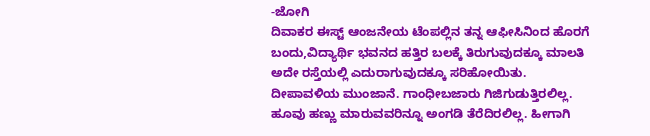-ಜೋಗಿ
ದಿವಾಕರ ಈಸ್ಟ್ ಆಂಜನೇಯ ಟೆಂಪಲ್ಲಿನ ತನ್ನ ಆಫೀಸಿನಿಂದ ಹೊರಗೆ ಬಂದು,ವಿದ್ಯಾರ್ಥಿ ಭವನದ ಹತ್ತಿರ ಬಲಕ್ಕೆ ತಿರುಗುವುದಕ್ಕೂ ಮಾಲತಿ ಅದೇ ರಸ್ತೆಯಲ್ಲಿ ಎದುರಾಗುವುದಕ್ಕೂ ಸರಿಹೋಯಿತು. ದೀಪಾವಳಿಯ ಮುಂಜಾನೆ. ಗಾಂಧೀಬಜಾರು ಗಿಜಿಗುಡುತ್ತಿರಲಿಲ್ಲ. ಹೂವು ಹಣ್ಣು ಮಾರುವವರಿನ್ನೂ ಅಂಗಡಿ ತೆರೆದಿರಲಿಲ್ಲ. ಹೀಗಾಗಿ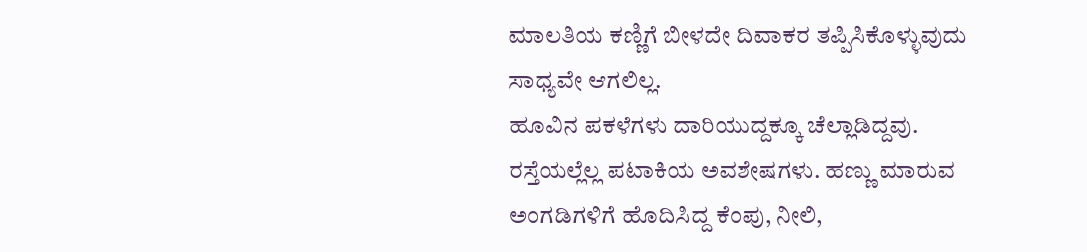ಮಾಲತಿಯ ಕಣ್ಣಿಗೆ ಬೀಳದೇ ದಿವಾಕರ ತಪ್ಪಿಸಿಕೊಳ್ಳುವುದು ಸಾಧ್ಯವೇ ಆಗಲಿಲ್ಲ.
ಹೂವಿನ ಪಕಳೆಗಳು ದಾರಿಯುದ್ದಕ್ಕೂ ಚೆಲ್ಲಾಡಿದ್ದವು. ರಸ್ತೆಯಲ್ಲೆಲ್ಲ ಪಟಾಕಿಯ ಅವಶೇಷಗಳು. ಹಣ್ಣು ಮಾರುವ ಅಂಗಡಿಗಳಿಗೆ ಹೊದಿಸಿದ್ದ ಕೆಂಪು, ನೀಲಿ,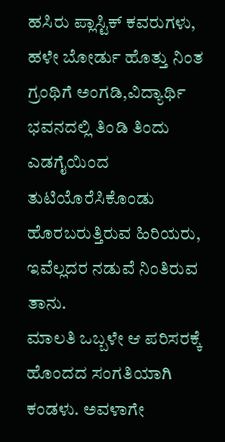ಹಸಿರು ಪ್ಲಾಸ್ಟಿಕ್ ಕವರುಗಳು, ಹಳೇ ಬೋರ್ಡು ಹೊತ್ತು ನಿಂತ ಗ್ರಂಥಿಗೆ ಅಂಗಡಿ,ವಿದ್ಯಾರ್ಥಿ ಭವನದಲ್ಲಿ ತಿಂಡಿ ತಿಂದು ಎಡಗೈಯಿಂದ ತುಟಿಯೊರೆಸಿಕೊಂಡು ಹೊರಬರುತ್ತಿರುವ ಹಿರಿಯರು, ಇವೆಲ್ಲದರ ನಡುವೆ ನಿಂತಿರುವ ತಾನು.
ಮಾಲತಿ ಒಬ್ಬಳೇ ಆ ಪರಿಸರಕ್ಕೆ ಹೊಂದದ ಸಂಗತಿಯಾಗಿ ಕಂಡಳು. ಅವಳಾಗೇ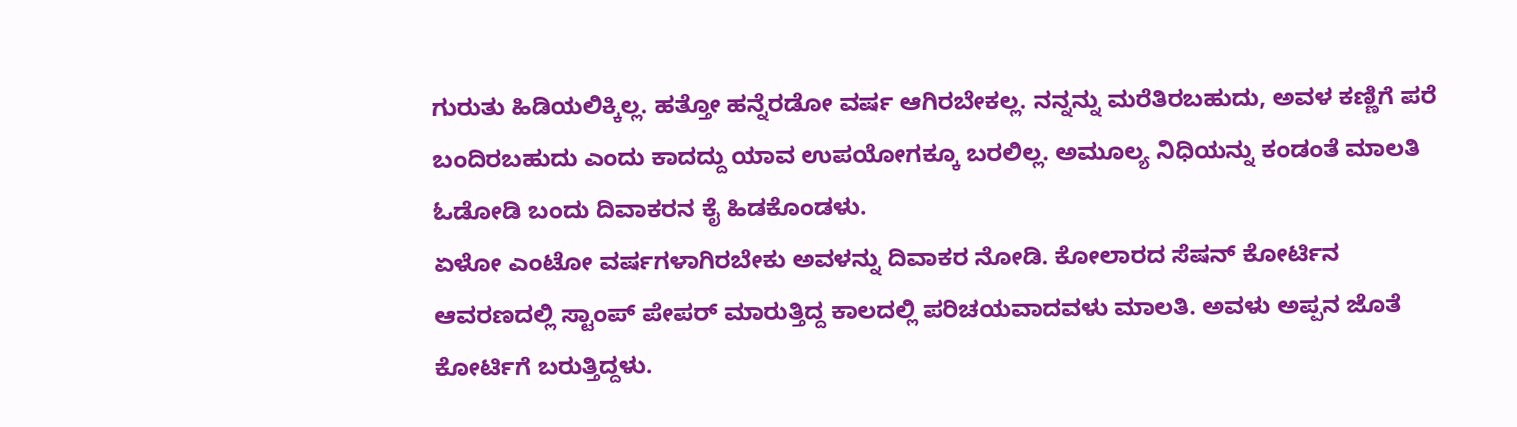ಗುರುತು ಹಿಡಿಯಲಿಕ್ಕಿಲ್ಲ. ಹತ್ತೋ ಹನ್ನೆರಡೋ ವರ್ಷ ಆಗಿರಬೇಕಲ್ಲ. ನನ್ನನ್ನು ಮರೆತಿರಬಹುದು, ಅವಳ ಕಣ್ಣಿಗೆ ಪರೆ ಬಂದಿರಬಹುದು ಎಂದು ಕಾದದ್ದು ಯಾವ ಉಪಯೋಗಕ್ಕೂ ಬರಲಿಲ್ಲ. ಅಮೂಲ್ಯ ನಿಧಿಯನ್ನು ಕಂಡಂತೆ ಮಾಲತಿ ಓಡೋಡಿ ಬಂದು ದಿವಾಕರನ ಕೈ ಹಿಡಕೊಂಡಳು.
ಏಳೋ ಎಂಟೋ ವರ್ಷಗಳಾಗಿರಬೇಕು ಅವಳನ್ನು ದಿವಾಕರ ನೋಡಿ. ಕೋಲಾರದ ಸೆಷನ್ ಕೋರ್ಟಿನ ಆವರಣದಲ್ಲಿ ಸ್ಟಾಂಪ್ ಪೇಪರ್ ಮಾರುತ್ತಿದ್ದ ಕಾಲದಲ್ಲಿ ಪರಿಚಯವಾದವಳು ಮಾಲತಿ. ಅವಳು ಅಪ್ಪನ ಜೊತೆ ಕೋರ್ಟಿಗೆ ಬರುತ್ತಿದ್ದಳು.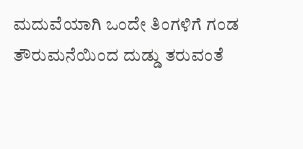ಮದುವೆಯಾಗಿ ಒಂದೇ ತಿಂಗಳಿಗೆ ಗಂಡ ತೌರುಮನೆಯಿಂದ ದುಡ್ಡು ತರುವಂತೆ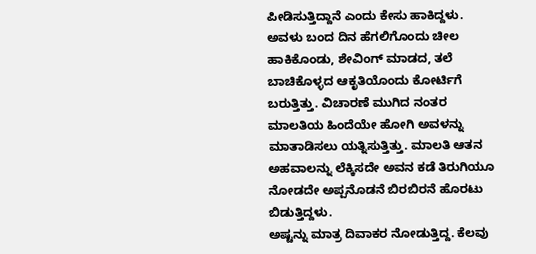ಪೀಡಿಸುತ್ತಿದ್ದಾನೆ ಎಂದು ಕೇಸು ಹಾಕಿದ್ದಳು. ಅವಳು ಬಂದ ದಿನ ಹೆಗಲಿಗೊಂದು ಚೀಲ ಹಾಕಿಕೊಂಡು, ಶೇವಿಂಗ್ ಮಾಡದ, ತಲೆ ಬಾಚಿಕೊಳ್ಳದ ಆಕೃತಿಯೊಂದು ಕೋರ್ಟಿಗೆ ಬರುತ್ತಿತ್ತು. ವಿಚಾರಣೆ ಮುಗಿದ ನಂತರ ಮಾಲತಿಯ ಹಿಂದೆಯೇ ಹೋಗಿ ಅವಳನ್ನು ಮಾತಾಡಿಸಲು ಯತ್ನಿಸುತ್ತಿತ್ತು. ಮಾಲತಿ ಆತನ ಅಹವಾಲನ್ನು ಲೆಕ್ಕಿಸದೇ ಅವನ ಕಡೆ ತಿರುಗಿಯೂ ನೋಡದೇ ಅಪ್ಪನೊಡನೆ ಬಿರಬಿರನೆ ಹೊರಟು ಬಿಡುತ್ತಿದ್ದಳು.
ಅಷ್ಟನ್ನು ಮಾತ್ರ ದಿವಾಕರ ನೋಡುತ್ತಿದ್ದ. ಕೆಲವು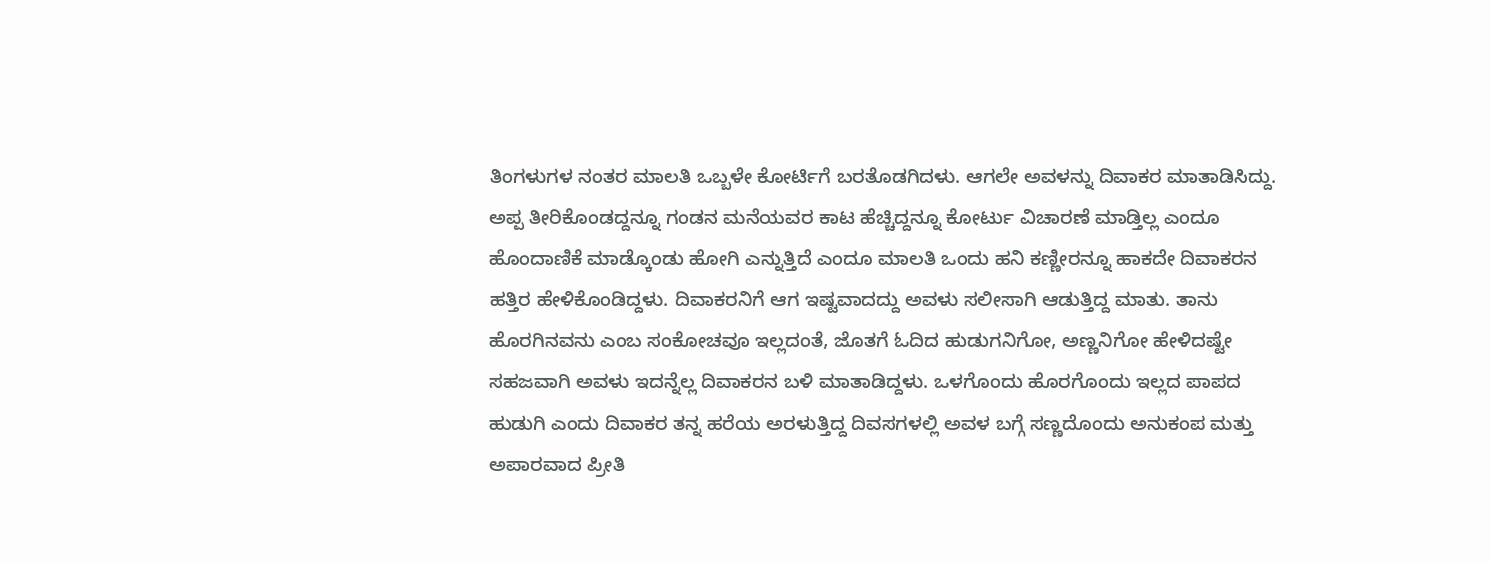ತಿಂಗಳುಗಳ ನಂತರ ಮಾಲತಿ ಒಬ್ಬಳೇ ಕೋರ್ಟಿಗೆ ಬರತೊಡಗಿದಳು. ಆಗಲೇ ಅವಳನ್ನು ದಿವಾಕರ ಮಾತಾಡಿಸಿದ್ದು. ಅಪ್ಪ ತೀರಿಕೊಂಡದ್ದನ್ನೂ ಗಂಡನ ಮನೆಯವರ ಕಾಟ ಹೆಚ್ಚಿದ್ದನ್ನೂ ಕೋರ್ಟು ವಿಚಾರಣೆ ಮಾಡ್ತಿಲ್ಲ ಎಂದೂ ಹೊಂದಾಣಿಕೆ ಮಾಡ್ಕೊಂಡು ಹೋಗಿ ಎನ್ನುತ್ತಿದೆ ಎಂದೂ ಮಾಲತಿ ಒಂದು ಹನಿ ಕಣ್ಣೀರನ್ನೂ ಹಾಕದೇ ದಿವಾಕರನ ಹತ್ತಿರ ಹೇಳಿಕೊಂಡಿದ್ದಳು. ದಿವಾಕರನಿಗೆ ಆಗ ಇಷ್ಟವಾದದ್ದು ಅವಳು ಸಲೀಸಾಗಿ ಆಡುತ್ತಿದ್ದ ಮಾತು. ತಾನು ಹೊರಗಿನವನು ಎಂಬ ಸಂಕೋಚವೂ ಇಲ್ಲದಂತೆ, ಜೊತಗೆ ಓದಿದ ಹುಡುಗನಿಗೋ, ಅಣ್ಣನಿಗೋ ಹೇಳಿದಷ್ಟೇ ಸಹಜವಾಗಿ ಅವಳು ಇದನ್ನೆಲ್ಲ ದಿವಾಕರನ ಬಳಿ ಮಾತಾಡಿದ್ದಳು. ಒಳಗೊಂದು ಹೊರಗೊಂದು ಇಲ್ಲದ ಪಾಪದ ಹುಡುಗಿ ಎಂದು ದಿವಾಕರ ತನ್ನ ಹರೆಯ ಅರಳುತ್ತಿದ್ದ ದಿವಸಗಳಲ್ಲಿ ಅವಳ ಬಗ್ಗೆ ಸಣ್ಣದೊಂದು ಅನುಕಂಪ ಮತ್ತು ಅಪಾರವಾದ ಪ್ರೀತಿ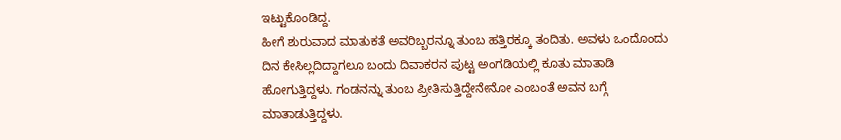ಇಟ್ಟುಕೊಂಡಿದ್ದ.
ಹೀಗೆ ಶುರುವಾದ ಮಾತುಕತೆ ಅವರಿಬ್ಬರನ್ನೂ ತುಂಬ ಹತ್ತಿರಕ್ಕೂ ತಂದಿತು. ಅವಳು ಒಂದೊಂದು ದಿನ ಕೇಸಿಲ್ಲದಿದ್ದಾಗಲೂ ಬಂದು ದಿವಾಕರನ ಪುಟ್ಟ ಅಂಗಡಿಯಲ್ಲಿ ಕೂತು ಮಾತಾಡಿ ಹೋಗುತ್ತಿದ್ದಳು. ಗಂಡನನ್ನು ತುಂಬ ಪ್ರೀತಿಸುತ್ತಿದ್ದೇನೇನೋ ಎಂಬಂತೆ ಅವನ ಬಗ್ಗೆ ಮಾತಾಡುತ್ತಿದ್ದಳು.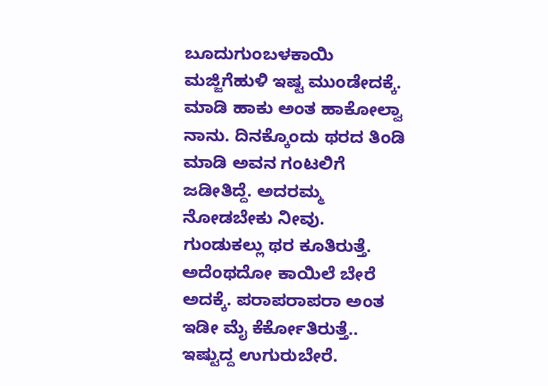ಬೂದುಗುಂಬಳಕಾಯಿ ಮಜ್ಜಿಗೆಹುಳಿ ಇಷ್ಟ ಮುಂಡೇದಕ್ಕೆ. ಮಾಡಿ ಹಾಕು ಅಂತ ಹಾಕೋಲ್ವಾ ನಾನು. ದಿನಕ್ಕೊಂದು ಥರದ ತಿಂಡಿ ಮಾಡಿ ಅವನ ಗಂಟಲಿಗೆ ಜಡೀತಿದ್ದೆ. ಅದರಮ್ಮ ನೋಡಬೇಕು ನೀವು. ಗುಂಡುಕಲ್ಲು ಥರ ಕೂತಿರುತ್ತೆ. ಅದೆಂಥದೋ ಕಾಯಿಲೆ ಬೇರೆ ಅದಕ್ಕೆ. ಪರಾಪರಾಪರಾ ಅಂತ ಇಡೀ ಮೈ ಕೆರ್ಕೋತಿರುತ್ತೆ.. ಇಷ್ಟುದ್ದ ಉಗುರುಬೇರೆ.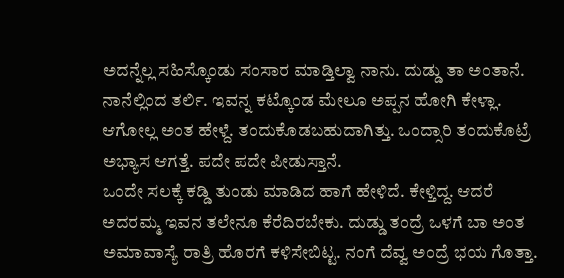ಅದನ್ನೆಲ್ಲ ಸಹಿಸ್ಕೊಂಡು ಸಂಸಾರ ಮಾಡ್ತಿಲ್ವಾ ನಾನು. ದುಡ್ಡು ತಾ ಅಂತಾನೆ. ನಾನೆಲ್ಲಿಂದ ತರ್ಲಿ. ಇವನ್ನ ಕಟ್ಕೊಂಡ ಮೇಲೂ ಅಪ್ಪನ ಹೋಗಿ ಕೇಳ್ಲಾ. ಆಗೋಲ್ಲ ಅಂತ ಹೇಳ್ದೆ. ತಂದುಕೊಡಬಹುದಾಗಿತ್ತು. ಒಂದ್ಸಾರಿ ತಂದುಕೊಟ್ರೆ ಅಭ್ಯಾಸ ಆಗತ್ತೆ. ಪದೇ ಪದೇ ಪೀಡುಸ್ತಾನೆ.
ಒಂದೇ ಸಲಕ್ಕೆ ಕಡ್ಡಿ ತುಂಡು ಮಾಡಿದ ಹಾಗೆ ಹೇಳಿದೆ. ಕೇಳ್ತಿದ್ದ. ಆದರೆ ಅದರಮ್ಮ ಇವನ ತಲೇನೂ ಕೆರೆದಿರಬೇಕು. ದುಡ್ಡು ತಂದ್ರೆ ಒಳಗೆ ಬಾ ಅಂತ ಅಮಾವಾಸ್ಯೆ ರಾತ್ರಿ ಹೊರಗೆ ಕಳಿಸೇಬಿಟ್ಟ. ನಂಗೆ ದೆವ್ವ ಅಂದ್ರೆ ಭಯ ಗೊತ್ತಾ.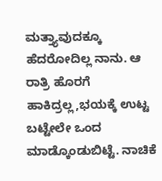ಮತ್ತ್ಯಾವುದಕ್ಕೂ ಹೆದರೋದಿಲ್ಲ ನಾನು. ಆ ರಾತ್ರಿ ಹೊರಗೆ ಹಾಕಿದ್ರಲ್ಲ,ಭಯಕ್ಕೆ ಉಟ್ಟ ಬಟ್ಟೇಲೇ ಒಂದ ಮಾಡ್ಕೊಂಡುಬಿಟ್ಟೆ. ನಾಚಿಕೆ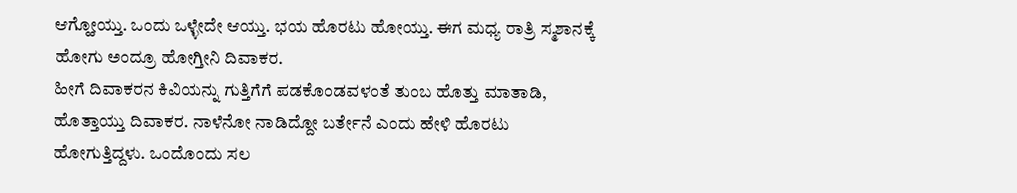ಆಗ್ಹೋಯ್ತು. ಒಂದು ಒಳ್ಳೇದೇ ಆಯ್ತು. ಭಯ ಹೊರಟು ಹೋಯ್ತು. ಈಗ ಮಧ್ಯ ರಾತ್ರಿ ಸ್ಮಶಾನಕ್ಕೆ ಹೋಗು ಅಂದ್ರೂ ಹೋಗ್ತೀನಿ ದಿವಾಕರ.
ಹೀಗೆ ದಿವಾಕರನ ಕಿವಿಯನ್ನು ಗುತ್ತಿಗೆಗೆ ಪಡಕೊಂಡವಳಂತೆ ತುಂಬ ಹೊತ್ತು ಮಾತಾಡಿ, ಹೊತ್ತಾಯ್ತು ದಿವಾಕರ. ನಾಳೆನೋ ನಾಡಿದ್ದೋ ಬರ್ತೇನೆ ಎಂದು ಹೇಳಿ ಹೊರಟು ಹೋಗುತ್ತಿದ್ದಳು. ಒಂದೊಂದು ಸಲ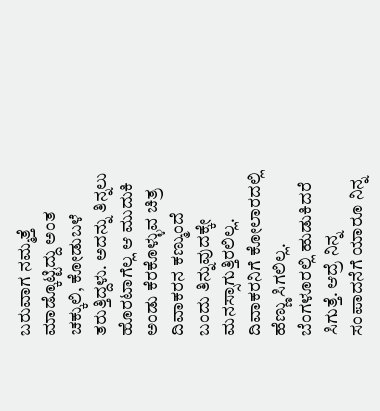ಬರುವಾಗ ನಮ್ಮತ್ತೆ ಮಾಡ್ಕೊಟ್ಟಿದ್ದು ಅಂತ ಚಕ್ಕುಲಿ, ಕೋಡುಬಳೆ ತರುತ್ತಿದ್ದಳು. ಅದನ್ನು ತಿನ್ನಲು ಹೊರಟಾಗೆಲ್ಲ ಆ ಮುದುಕಿ ಅಂಡು ಕೆರಕೊಳ್ಳುವ ಚಿತ್ರ ದಿವಾಕರನ ಕಣ್ಮುಂದೆ ಬಂದು ತಿನ್ನುವುದಕ್ಕೇ ಮನಸ್ಸಾಗುತ್ತಿರಲಿಲ್ಲ.
ದಿವಾಕರನಿಗೆ ಕೋಲಾರದಲ್ಲಿ ಹೆಣ್ಣು ಸಿಗಲಿಲ್ಲ. ಬೆಂಗಳೂರಲ್ಲಿ ಹುಡುಕಿದರೆ ಸಿಗುತ್ತೆ. ಆದ್ರೆ ನಿನ್ನ ಸಂಪಾದನೆಗೆ ಯಾರೂ ನಿನ್ನ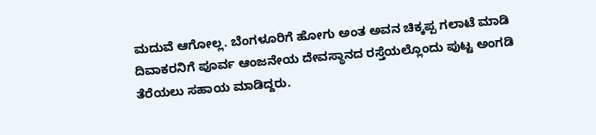ಮದುವೆ ಆಗೋಲ್ಲ. ಬೆಂಗಳೂರಿಗೆ ಹೋಗು ಅಂತ ಅವನ ಚಿಕ್ಕಪ್ಪ ಗಲಾಟೆ ಮಾಡಿ ದಿವಾಕರನಿಗೆ ಪೂರ್ವ ಆಂಜನೇಯ ದೇವಸ್ಥಾನದ ರಸ್ತೆಯಲ್ಲೊಂದು ಪುಟ್ಟ ಅಂಗಡಿ ತೆರೆಯಲು ಸಹಾಯ ಮಾಡಿದ್ದರು.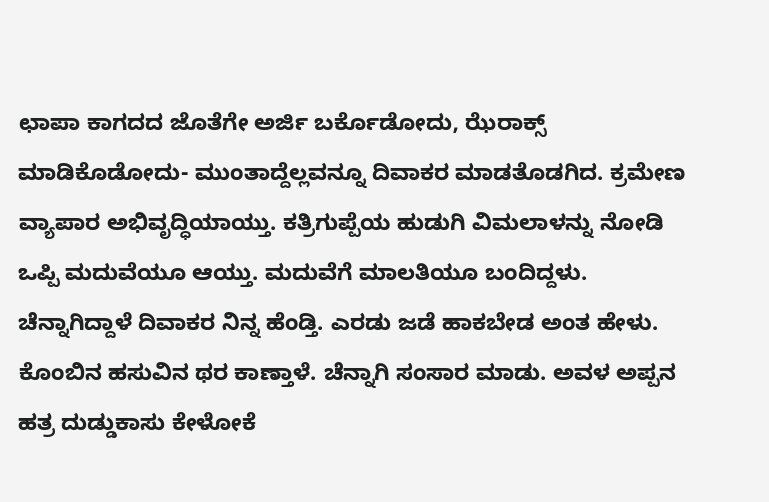ಛಾಪಾ ಕಾಗದದ ಜೊತೆಗೇ ಅರ್ಜಿ ಬರ್ಕೊಡೋದು, ಝೆರಾಕ್ಸ್ ಮಾಡಿಕೊಡೋದು- ಮುಂತಾದ್ದೆಲ್ಲವನ್ನೂ ದಿವಾಕರ ಮಾಡತೊಡಗಿದ. ಕ್ರಮೇಣ ವ್ಯಾಪಾರ ಅಭಿವೃದ್ಧಿಯಾಯ್ತು. ಕತ್ರಿಗುಪ್ಪೆಯ ಹುಡುಗಿ ವಿಮಲಾಳನ್ನು ನೋಡಿ ಒಪ್ಪಿ ಮದುವೆಯೂ ಆಯ್ತು. ಮದುವೆಗೆ ಮಾಲತಿಯೂ ಬಂದಿದ್ದಳು.
ಚೆನ್ನಾಗಿದ್ದಾಳೆ ದಿವಾಕರ ನಿನ್ನ ಹೆಂಡ್ತಿ. ಎರಡು ಜಡೆ ಹಾಕಬೇಡ ಅಂತ ಹೇಳು. ಕೊಂಬಿನ ಹಸುವಿನ ಥರ ಕಾಣ್ತಾಳೆ. ಚೆನ್ನಾಗಿ ಸಂಸಾರ ಮಾಡು. ಅವಳ ಅಪ್ಪನ ಹತ್ರ ದುಡ್ಡುಕಾಸು ಕೇಳೋಕೆ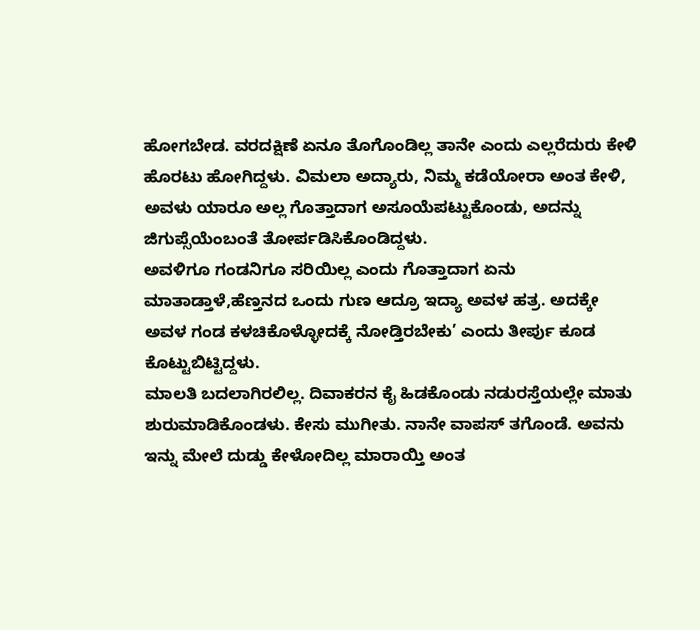ಹೋಗಬೇಡ. ವರದಕ್ಷಿಣೆ ಏನೂ ತೊಗೊಂಡಿಲ್ಲ ತಾನೇ ಎಂದು ಎಲ್ಲರೆದುರು ಕೇಳಿ ಹೊರಟು ಹೋಗಿದ್ದಳು. ವಿಮಲಾ ಅದ್ಯಾರು, ನಿಮ್ಮ ಕಡೆಯೋರಾ ಅಂತ ಕೇಳಿ, ಅವಳು ಯಾರೂ ಅಲ್ಲ ಗೊತ್ತಾದಾಗ ಅಸೂಯೆಪಟ್ಟುಕೊಂಡು, ಅದನ್ನು ಜಿಗುಪ್ಸೆಯೆಂಬಂತೆ ತೋರ್ಪಡಿಸಿಕೊಂಡಿದ್ದಳು.
ಅವಳಿಗೂ ಗಂಡನಿಗೂ ಸರಿಯಿಲ್ಲ ಎಂದು ಗೊತ್ತಾದಾಗ ಏನು ಮಾತಾಡ್ತಾಳೆ,ಹೆಣ್ತನದ ಒಂದು ಗುಣ ಆದ್ರೂ ಇದ್ಯಾ ಅವಳ ಹತ್ರ. ಅದಕ್ಕೇ ಅವಳ ಗಂಡ ಕಳಚಿಕೊಳ್ಳೋದಕ್ಕೆ ನೋಡ್ತಿರಬೇಕು’ ಎಂದು ತೀರ್ಪು ಕೂಡ ಕೊಟ್ಟುಬಿಟ್ಟಿದ್ದಳು.
ಮಾಲತಿ ಬದಲಾಗಿರಲಿಲ್ಲ. ದಿವಾಕರನ ಕೈ ಹಿಡಕೊಂಡು ನಡುರಸ್ತೆಯಲ್ಲೇ ಮಾತು ಶುರುಮಾಡಿಕೊಂಡಳು. ಕೇಸು ಮುಗೀತು. ನಾನೇ ವಾಪಸ್ ತಗೊಂಡೆ. ಅವನು ಇನ್ನು ಮೇಲೆ ದುಡ್ಡು ಕೇಳೋದಿಲ್ಲ ಮಾರಾಯ್ತಿ ಅಂತ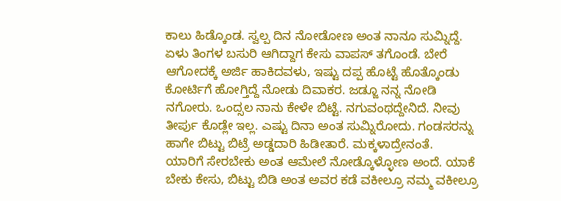ಕಾಲು ಹಿಡ್ಕೊಂಡ. ಸ್ವಲ್ಪ ದಿನ ನೋಡೋಣ ಅಂತ ನಾನೂ ಸುಮ್ನಿದ್ದೆ.
ಏಳು ತಿಂಗಳ ಬಸುರಿ ಆಗಿದ್ದಾಗ ಕೇಸು ವಾಪಸ್ ತಗೊಂಡೆ. ಬೇರೆ ಆಗೋದಕ್ಕೆ ಅರ್ಜಿ ಹಾಕಿದವಳು, ಇಷ್ಟು ದಪ್ಪ ಹೊಟ್ಟೆ ಹೊತ್ಕೊಂಡು ಕೋರ್ಟಿಗೆ ಹೋಗ್ತಿದ್ದೆ ನೋಡು ದಿವಾಕರ. ಜಡ್ಜೂ ನನ್ನ ನೋಡಿ ನಗೋರು. ಒಂದ್ಸಲ ನಾನು ಕೇಳೇ ಬಿಟ್ಟೆ. ನಗುವಂಥದ್ದೇನಿದೆ. ನೀವು ತೀರ್ಪು ಕೊಡ್ಲೇ ಇಲ್ಲ. ಎಷ್ಟು ದಿನಾ ಅಂತ ಸುಮ್ನಿರೋದು. ಗಂಡಸರನ್ನು ಹಾಗೇ ಬಿಟ್ಟು ಬಿಟ್ರೆ ಅಡ್ಡದಾರಿ ಹಿಡೀತಾರೆ. ಮಕ್ಕಳಾದ್ರೇನಂತೆ.
ಯಾರಿಗೆ ಸೇರಬೇಕು ಅಂತ ಆಮೇಲೆ ನೋಡ್ಕೊಳ್ಳೋಣ ಅಂದೆ. ಯಾಕೆ ಬೇಕು ಕೇಸು, ಬಿಟ್ಟು ಬಿಡಿ ಅಂತ ಅವರ ಕಡೆ ವಕೀಲ್ರೂ ನಮ್ಮ ವಕೀಲ್ರೂ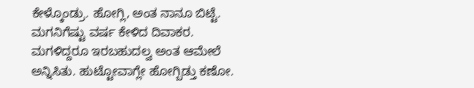ಕೇಳ್ಕೊಂಡ್ರು. ಹೋಗ್ಲಿ, ಅಂತ ನಾನೂ ಬಿಟ್ಟೆ.
ಮಗನಿಗೆಷ್ಟು ವರ್ಷ ಕೇಳಿದ ದಿವಾಕರ. ಮಗಳಿದ್ದರೂ ಇರಬಹುದಲ್ವ ಅಂತ ಆಮೇಲೆ ಅನ್ನಿಸಿತು. ಹುಟ್ಟೋವಾಗ್ಲೇ ಹೋಗ್ಬಿಡ್ತು ಕಣೋ.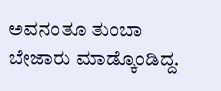ಅವನಂತೂ ತುಂಬಾ ಬೇಜಾರು ಮಾಡ್ಕೊಂಡಿದ್ದ.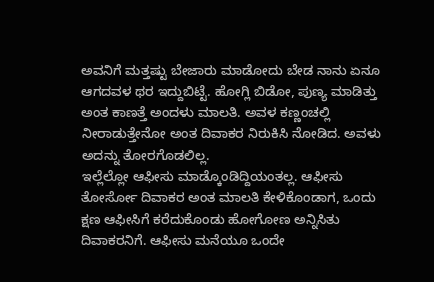ಅವನಿಗೆ ಮತ್ತಷ್ಟು ಬೇಜಾರು ಮಾಡೋದು ಬೇಡ ನಾನು ಏನೂ ಆಗದವಳ ಥರ ಇದ್ದುಬಿಟ್ಟೆ. ಹೋಗ್ಲಿ ಬಿಡೋ, ಪುಣ್ಯ ಮಾಡಿತ್ತು ಅಂತ ಕಾಣತ್ತೆ ಅಂದಳು ಮಾಲತಿ. ಅವಳ ಕಣ್ಣಂಚಲ್ಲಿ ನೀರಾಡುತ್ತೇನೋ ಅಂತ ದಿವಾಕರ ನಿರುಕಿಸಿ ನೋಡಿದ. ಅವಳು ಅದನ್ನು ತೋರಗೊಡಲಿಲ್ಲ.
ಇಲ್ಲೆಲ್ಲೋ ಆಫೀಸು ಮಾಡ್ಕೊಂಡಿದ್ದಿಯಂತಲ್ಲ. ಆಫೀಸು ತೋರ್ಸೋ ದಿವಾಕರ ಅಂತ ಮಾಲತಿ ಕೇಳಿಕೊಂಡಾಗ, ಒಂದು ಕ್ಷಣ ಆಫೀಸಿಗೆ ಕರೆದುಕೊಂಡು ಹೋಗೋಣ ಅನ್ನಿಸಿತು ದಿವಾಕರನಿಗೆ. ಆಫೀಸು ಮನೆಯೂ ಒಂದೇ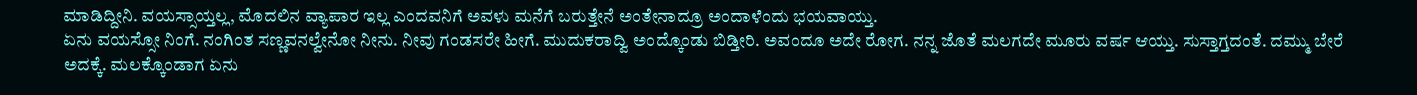ಮಾಡಿದ್ದೀನಿ. ವಯಸ್ಸಾಯ್ತಲ್ಲ, ಮೊದಲಿನ ವ್ಯಾಪಾರ ಇಲ್ಲ ಎಂದವನಿಗೆ ಅವಳು ಮನೆಗೆ ಬರುತ್ತೇನೆ ಅಂತೇನಾದ್ರೂ ಅಂದಾಳೆಂದು ಭಯವಾಯ್ತು.
ಏನು ವಯಸ್ಸೋ ನಿಂಗೆ. ನಂಗಿಂತ ಸಣ್ಣವನಲ್ವೇನೋ ನೀನು. ನೀವು ಗಂಡಸರೇ ಹೀಗೆ. ಮುದುಕರಾದ್ವಿ ಅಂದ್ಕೊಂಡು ಬಿಡ್ತೀರಿ. ಅವಂದೂ ಅದೇ ರೋಗ. ನನ್ನ ಜೊತೆ ಮಲಗದೇ ಮೂರು ವರ್ಷ ಆಯ್ತು. ಸುಸ್ತಾಗ್ತದಂತೆ. ದಮ್ಮು ಬೇರೆ ಅದಕ್ಕೆ. ಮಲಕ್ಕೊಂಡಾಗ ಏನು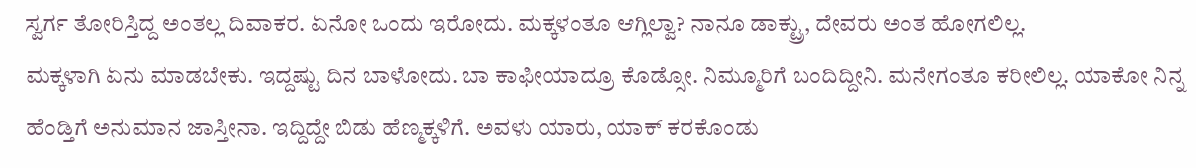ಸ್ವರ್ಗ ತೋರಿಸ್ತಿದ್ದ ಅಂತಲ್ಲ ದಿವಾಕರ. ಏನೋ ಒಂದು ಇರೋದು. ಮಕ್ಕಳಂತೂ ಆಗ್ಲಿಲ್ವಾ? ನಾನೂ ಡಾಕ್ಟ್ರು, ದೇವರು ಅಂತ ಹೋಗಲಿಲ್ಲ.
ಮಕ್ಕಳಾಗಿ ಏನು ಮಾಡಬೇಕು. ಇದ್ದಷ್ಟು ದಿನ ಬಾಳೋದು. ಬಾ ಕಾಫೀಯಾದ್ರೂ ಕೊಡ್ಸೋ. ನಿಮ್ಮೂರಿಗೆ ಬಂದಿದ್ದೀನಿ. ಮನೇಗಂತೂ ಕರೀಲಿಲ್ಲ. ಯಾಕೋ ನಿನ್ನ ಹೆಂಡ್ತಿಗೆ ಅನುಮಾನ ಜಾಸ್ತೀನಾ. ಇದ್ದಿದ್ದೇ ಬಿಡು ಹೆಣ್ಮಕ್ಕಳಿಗೆ. ಅವಳು ಯಾರು, ಯಾಕ್ ಕರಕೊಂಡು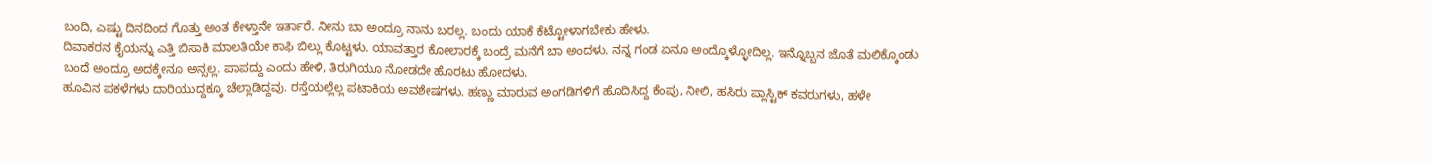ಬಂದಿ, ಎಷ್ಟು ದಿನದಿಂದ ಗೊತ್ತು ಅಂತ ಕೇಳ್ತಾನೇ ಇರ್ತಾರೆ. ನೀನು ಬಾ ಅಂದ್ರೂ ನಾನು ಬರಲ್ಲ. ಬಂದು ಯಾಕೆ ಕೆಟ್ಟೋಳಾಗಬೇಕು ಹೇಳು.
ದಿವಾಕರನ ಕೈಯನ್ನು ಎತ್ತಿ ಬಿಸಾಕಿ ಮಾಲತಿಯೇ ಕಾಫಿ ಬಿಲ್ಲು ಕೊಟ್ಟಳು. ಯಾವತ್ತಾರ ಕೋಲಾರಕ್ಕೆ ಬಂದ್ರೆ ಮನೆಗೆ ಬಾ ಅಂದಳು. ನನ್ನ ಗಂಡ ಏನೂ ಅಂದ್ಕೊಳ್ಳೋದಿಲ್ಲ. ಇನ್ನೊಬ್ಬನ ಜೊತೆ ಮಲಿಕ್ಕೊಂಡು ಬಂದೆ ಅಂದ್ರೂ ಅದಕ್ಕೇನೂ ಅನ್ಸಲ್ಲ. ಪಾಪದ್ದು ಎಂದು ಹೇಳಿ, ತಿರುಗಿಯೂ ನೋಡದೇ ಹೊರಟು ಹೋದಳು.
ಹೂವಿನ ಪಕಳೆಗಳು ದಾರಿಯುದ್ದಕ್ಕೂ ಚೆಲ್ಲಾಡಿದ್ದವು. ರಸ್ತೆಯಲ್ಲೆಲ್ಲ ಪಟಾಕಿಯ ಅವಶೇಷಗಳು. ಹಣ್ಣು ಮಾರುವ ಅಂಗಡಿಗಳಿಗೆ ಹೊದಿಸಿದ್ದ ಕೆಂಪು, ನೀಲಿ, ಹಸಿರು ಪ್ಲಾಸ್ಟಿಕ್ ಕವರುಗಳು, ಹಳೇ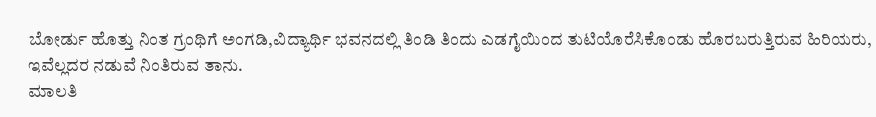ಬೋರ್ಡು ಹೊತ್ತು ನಿಂತ ಗ್ರಂಥಿಗೆ ಅಂಗಡಿ,ವಿದ್ಯಾರ್ಥಿ ಭವನದಲ್ಲಿ ತಿಂಡಿ ತಿಂದು ಎಡಗೈಯಿಂದ ತುಟಿಯೊರೆಸಿಕೊಂಡು ಹೊರಬರುತ್ತಿರುವ ಹಿರಿಯರು, ಇವೆಲ್ಲದರ ನಡುವೆ ನಿಂತಿರುವ ತಾನು.
ಮಾಲತಿ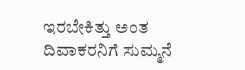ಇರಬೇಕಿತ್ತು ಅಂತ ದಿವಾಕರನಿಗೆ ಸುಮ್ಮನೆ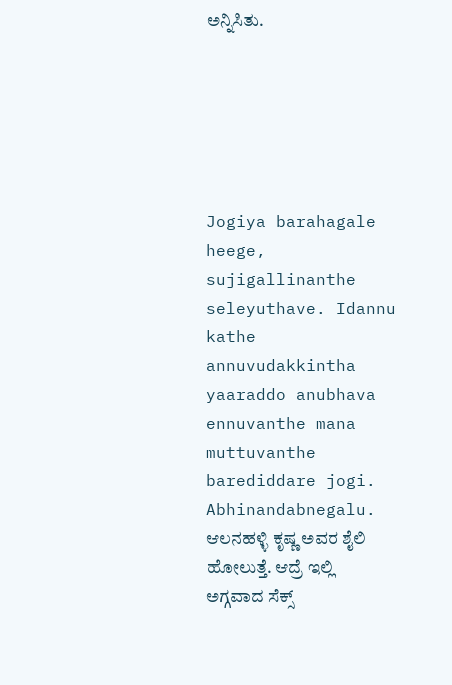ಅನ್ನಿಸಿತು.






Jogiya barahagale heege, sujigallinanthe seleyuthave. Idannu kathe annuvudakkintha yaaraddo anubhava ennuvanthe mana muttuvanthe barediddare jogi. Abhinandabnegalu.
ಆಲನಹಳ್ಳಿ ಕೃಷ್ಣ ಅವರ ಶೈಲಿ ಹೋಲುತ್ತೆ. ಆದ್ರೆ ಇಲ್ಲಿ ಅಗ್ಗವಾದ ಸೆಕ್ಸ್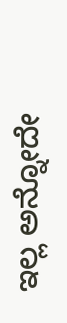ಇಲ್ಲ ಅನ್ನೋದೇ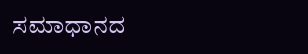ಸಮಾಧಾನದ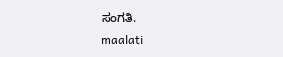ಸಂಗತಿ.
maalati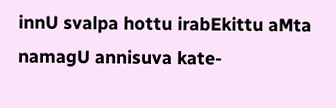innU svalpa hottu irabEkittu aMta namagU annisuva kate-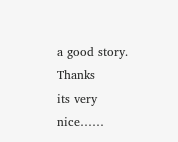a good story. Thanks
its very nice……